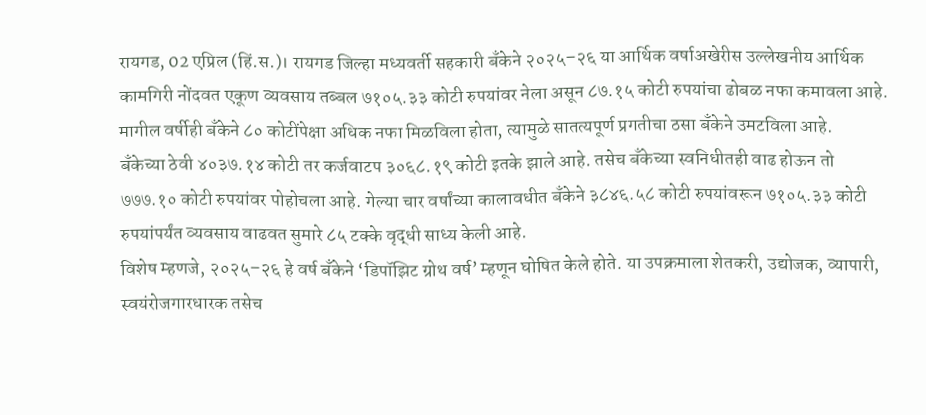रायगड, 02 एप्रिल (हिं.स.)। रायगड जिल्हा मध्यवर्ती सहकारी बँकेने २०२५–२६ या आर्थिक वर्षाअखेरीस उल्लेखनीय आर्थिक कामगिरी नोंदवत एकूण व्यवसाय तब्बल ७१०५.३३ कोटी रुपयांवर नेला असून ८७.१५ कोटी रुपयांचा ढोबळ नफा कमावला आहे. मागील वर्षीही बँकेने ८० कोटींपेक्षा अधिक नफा मिळविला होता, त्यामुळे सातत्यपूर्ण प्रगतीचा ठसा बँकेने उमटविला आहे.
बँकेच्या ठेवी ४०३७.१४ कोटी तर कर्जवाटप ३०६८.१९ कोटी इतके झाले आहे. तसेच बँकेच्या स्वनिधीतही वाढ होऊन तो ७७७.१० कोटी रुपयांवर पोहोचला आहे. गेल्या चार वर्षांच्या कालावधीत बँकेने ३८४६.५८ कोटी रुपयांवरून ७१०५.३३ कोटी रुपयांपर्यंत व्यवसाय वाढवत सुमारे ८५ टक्के वृद्धी साध्य केली आहे.
विशेष म्हणजे, २०२५–२६ हे वर्ष बँकेने ‘डिपॉझिट ग्रोथ वर्ष’ म्हणून घोषित केले होते. या उपक्रमाला शेतकरी, उद्योजक, व्यापारी, स्वयंरोजगारधारक तसेच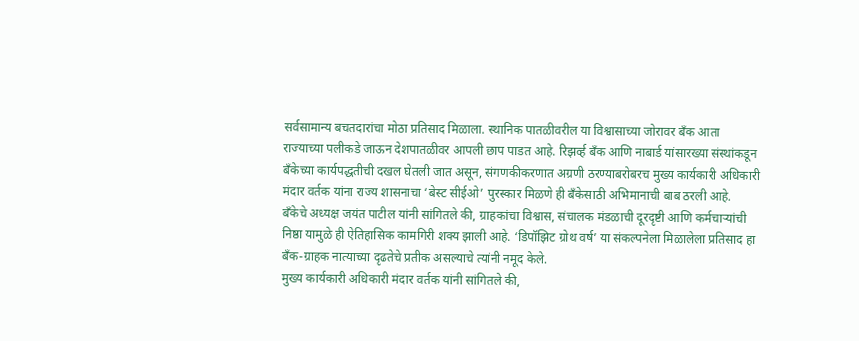सर्वसामान्य बचतदारांचा मोठा प्रतिसाद मिळाला. स्थानिक पातळीवरील या विश्वासाच्या जोरावर बँक आता राज्याच्या पलीकडे जाऊन देशपातळीवर आपली छाप पाडत आहे. रिझर्व्ह बँक आणि नाबार्ड यांसारख्या संस्थांकडून बँकेच्या कार्यपद्धतीची दखल घेतली जात असून, संगणकीकरणात अग्रणी ठरण्याबरोबरच मुख्य कार्यकारी अधिकारी मंदार वर्तक यांना राज्य शासनाचा ‘बेस्ट सीईओ’ पुरस्कार मिळणे ही बँकेसाठी अभिमानाची बाब ठरली आहे.
बँकेचे अध्यक्ष जयंत पाटील यांनी सांगितले की, ग्राहकांचा विश्वास, संचालक मंडळाची दूरदृष्टी आणि कर्मचाऱ्यांची निष्ठा यामुळे ही ऐतिहासिक कामगिरी शक्य झाली आहे. ‘डिपॉझिट ग्रोथ वर्ष’ या संकल्पनेला मिळालेला प्रतिसाद हा बँक-ग्राहक नात्याच्या दृढतेचे प्रतीक असल्याचे त्यांनी नमूद केले.
मुख्य कार्यकारी अधिकारी मंदार वर्तक यांनी सांगितले की,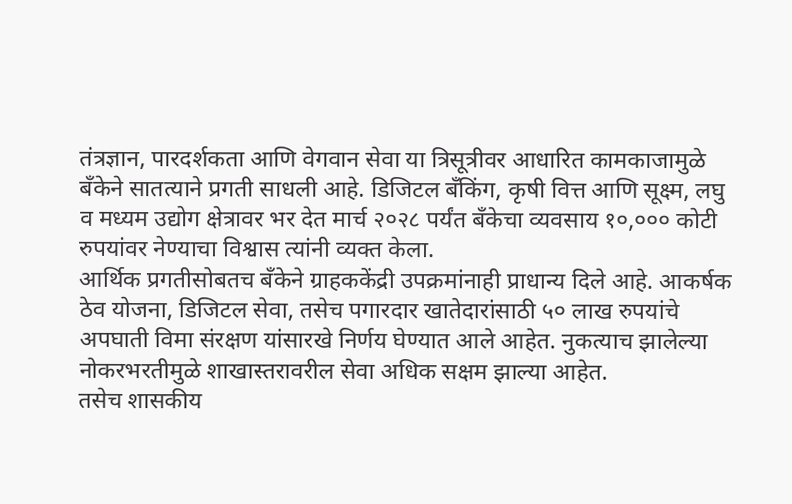तंत्रज्ञान, पारदर्शकता आणि वेगवान सेवा या त्रिसूत्रीवर आधारित कामकाजामुळे बँकेने सातत्याने प्रगती साधली आहे. डिजिटल बँकिंग, कृषी वित्त आणि सूक्ष्म, लघु व मध्यम उद्योग क्षेत्रावर भर देत मार्च २०२८ पर्यंत बँकेचा व्यवसाय १०,००० कोटी रुपयांवर नेण्याचा विश्वास त्यांनी व्यक्त केला.
आर्थिक प्रगतीसोबतच बँकेने ग्राहककेंद्री उपक्रमांनाही प्राधान्य दिले आहे. आकर्षक ठेव योजना, डिजिटल सेवा, तसेच पगारदार खातेदारांसाठी ५० लाख रुपयांचे अपघाती विमा संरक्षण यांसारखे निर्णय घेण्यात आले आहेत. नुकत्याच झालेल्या नोकरभरतीमुळे शाखास्तरावरील सेवा अधिक सक्षम झाल्या आहेत.
तसेच शासकीय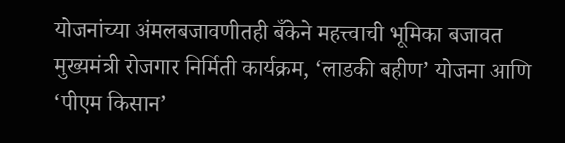योजनांच्या अंमलबजावणीतही बँकेने महत्त्वाची भूमिका बजावत मुख्यमंत्री रोजगार निर्मिती कार्यक्रम, ‘लाडकी बहीण’ योजना आणि ‘पीएम किसान’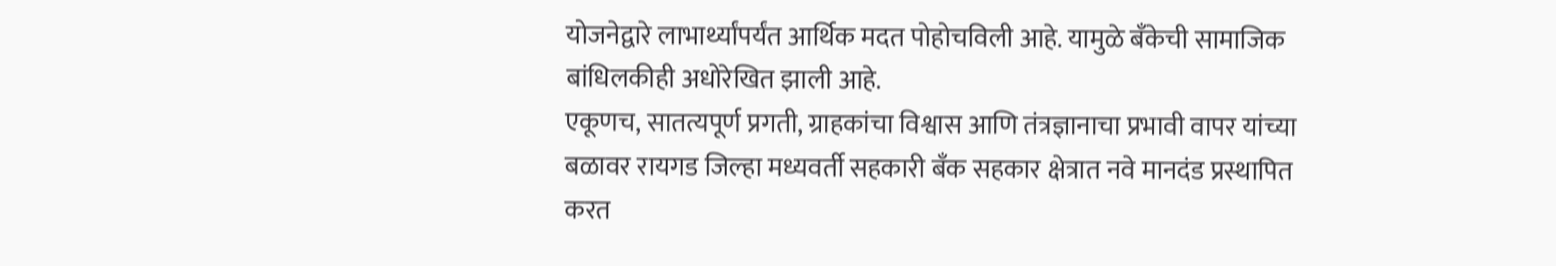योजनेद्वारे लाभार्थ्यांपर्यंत आर्थिक मदत पोहोचविली आहे. यामुळे बँकेची सामाजिक बांधिलकीही अधोरेखित झाली आहे.
एकूणच, सातत्यपूर्ण प्रगती, ग्राहकांचा विश्वास आणि तंत्रज्ञानाचा प्रभावी वापर यांच्या बळावर रायगड जिल्हा मध्यवर्ती सहकारी बँक सहकार क्षेत्रात नवे मानदंड प्रस्थापित करत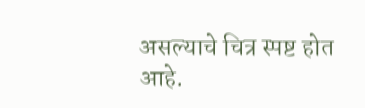असल्याचे चित्र स्पष्ट होत आहे.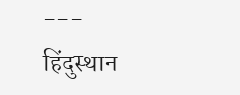---
हिंदुस्थान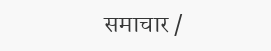समाचार /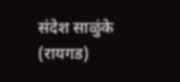संदेश साळुंके (रायगड)